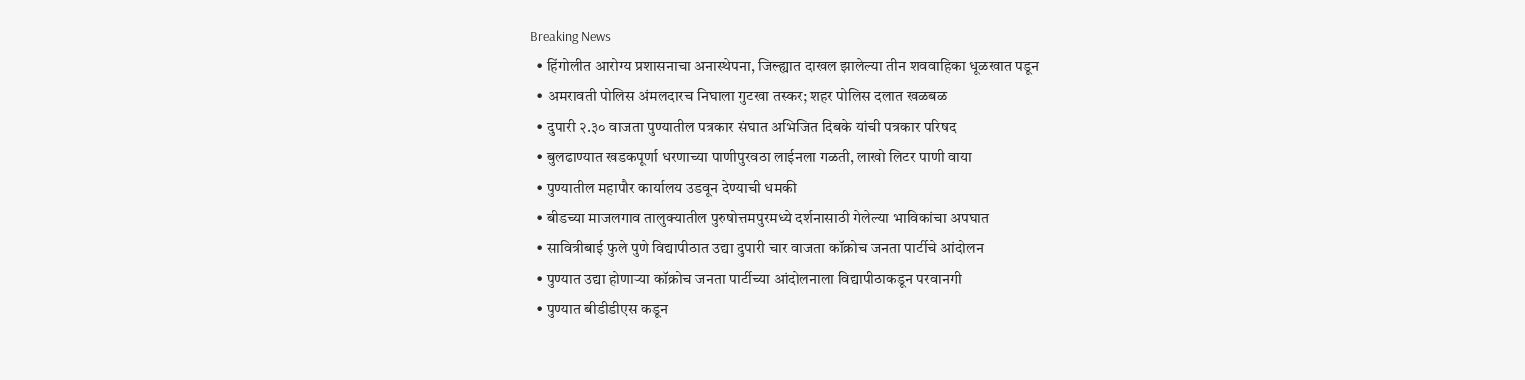Breaking News
  • हिंगोलीत आरोग्य प्रशासनाचा अनास्थेपना, जिल्ह्यात दाखल झालेल्या तीन शववाहिका धूळखात पडून
  • अमरावती पोलिस अंमलदारच निघाला गुटखा तस्कर; शहर पोलिस दलात खळबळ
  • दुपारी २.३० वाजता पुण्यातील पत्रकार संघात अभिजित दिबके यांची पत्रकार परिषद
  • बुलढाण्यात खडकपूर्णा धरणाच्या पाणीपुरवठा लाईनला गळती, लाखो लिटर पाणी वाया
  • पुण्यातील महापौर कार्यालय उडवून देण्याची धमकी
  • बीडच्या माजलगाव तालुक्यातील पुरुषोत्तमपुरमध्ये दर्शनासाठी गेलेल्या भाविकांचा अपघात
  • सावित्रीबाई फुले पुणे विद्यापीठात उद्या दुपारी चार वाजता कॉक्रोच जनता पार्टीचे आंदोलन
  • पुण्यात उद्या होणाऱ्या कॉक्रोच जनता पार्टीच्या आंदोलनाला विद्यापीठाकडून परवानगी
  • पुण्यात बीडीडीएस कडून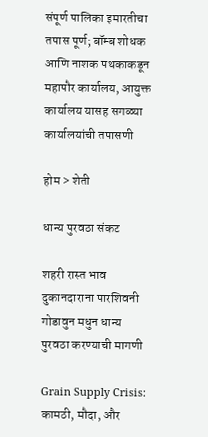संपूर्ण पालिका इमारतीचा तपास पूर्ण; बॉम्ब शोधक आणि नाशक पथकाकडून महापौर कार्यालय, आयुक्त कार्यालय यासह सगळ्या कार्यालयांची तपासणी

होम > शेती

धान्य पुरवठा संकट

शहरी रास्त भाव दुकानदाराना पारशिवनी गोडावुन मधुन धान्य पुरवठा करण्याची मागणी

Grain Supply Crisis: कामठी, मौदा, और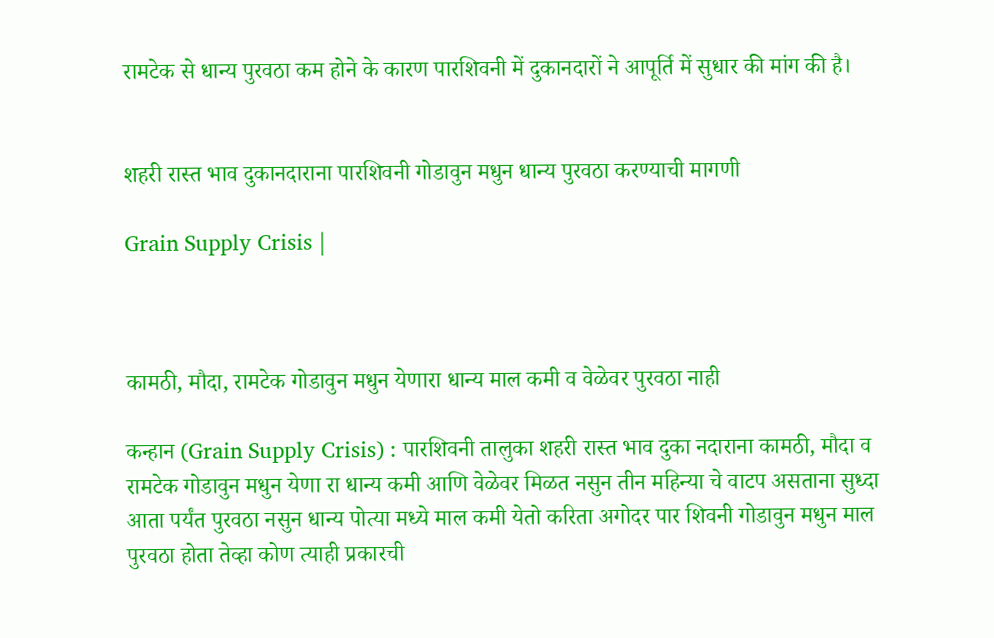रामटेक से धान्य पुरवठा कम होने के कारण पारशिवनी में दुकानदारों ने आपूर्ति में सुधार की मांग की है।


शहरी रास्त भाव दुकानदाराना पारशिवनी गोडावुन मधुन धान्य पुरवठा करण्याची मागणी

Grain Supply Crisis |



कामठी, मौदा, रामटेक गोडावुन मधुन येणारा धान्य माल कमी व वेळेवर पुरवठा नाही

कन्हान (Grain Supply Crisis) : पारशिवनी तालुका शहरी रास्त भाव दुका नदाराना कामठी, मौदा व रामटेक गोडावुन मधुन येणा रा धान्य कमी आणि वेळेवर मिळत नसुन तीन महिन्या चे वाटप असताना सुध्दा आता पर्यंत पुरवठा नसुन धान्य पोत्या मध्ये माल कमी येतो करिता अगोदर पार शिवनी गोडावुन मधुन माल पुरवठा होता तेव्हा कोण त्याही प्रकारची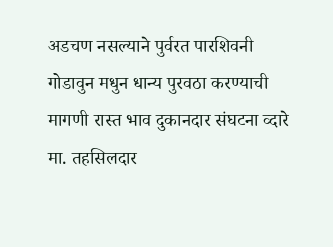अडचण नसल्याने पुर्वरत पारशिवनी गोडावुन मधुन धान्य पुरवठा करण्याची मागणी रास्त भाव दुकानदार संघटना व्दारे मा. तहसिलदार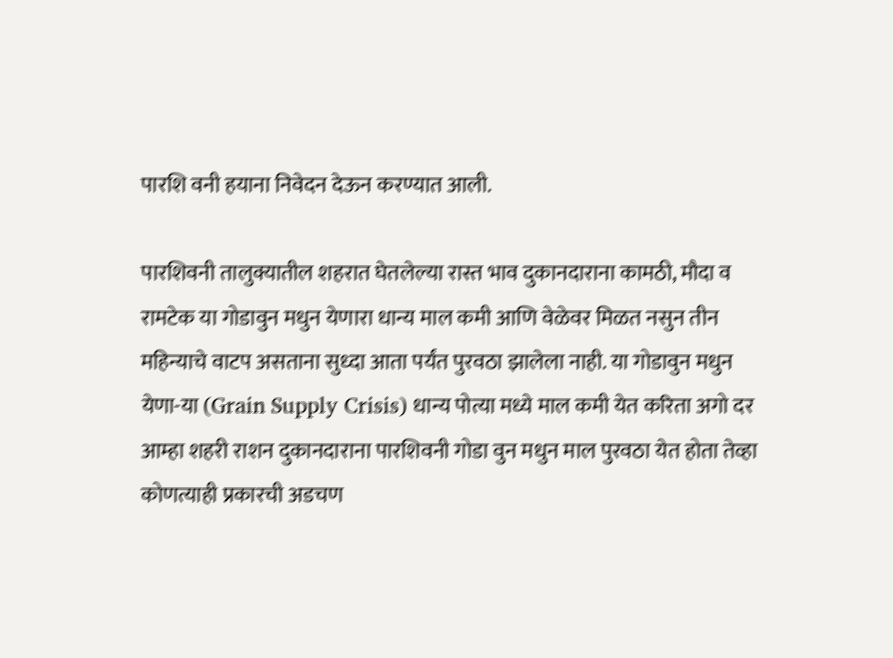पारशि वनी हयाना निवेदन देऊन करण्यात आली.

पारशिवनी तालुक्यातील शहरात घेतलेल्या रास्त भाव दुकानदाराना कामठी, मौदा व रामटेक या गोडावुन मधुन येणारा धान्य माल कमी आणि वेळेवर मिळत नसुन तीन महिन्याचे वाटप असताना सुध्दा आता पर्यंत पुरवठा झालेला नाही. या गोडावुन मधुन येणा-या (Grain Supply Crisis) धान्य पोत्या मध्ये माल कमी येत करिता अगो दर आम्हा शहरी राशन दुकानदाराना पारशिवनी गोडा वुन मधुन माल पुरवठा येत होता तेव्हा कोणत्याही प्रकारची अडचण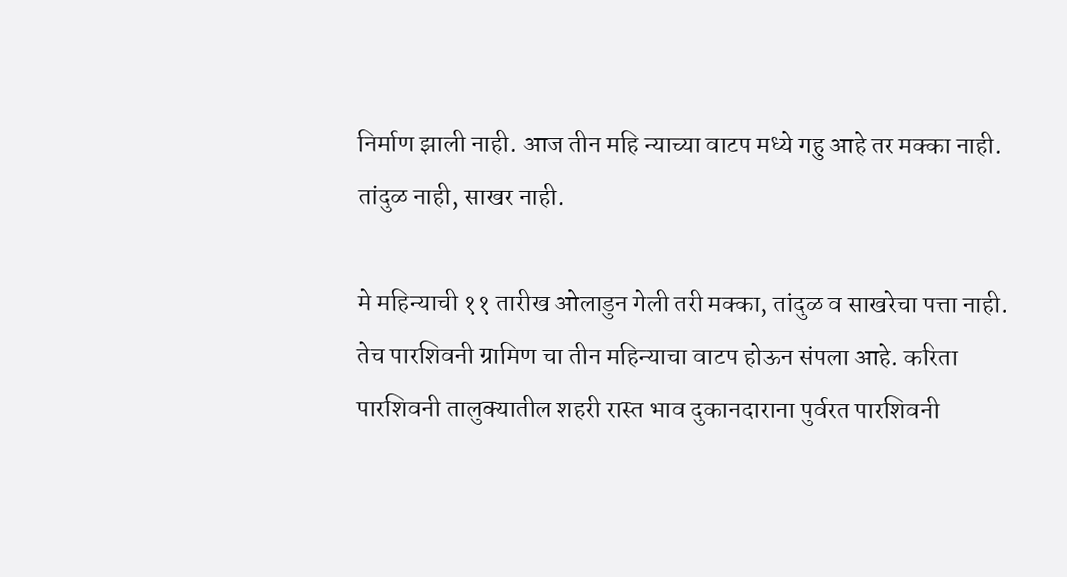निर्माण झाली नाही. आज तीन महि न्याच्या वाटप मध्ये गहु आहे तर मक्का नाही. तांदुळ नाही, साखर नाही.

मे महिन्याची ११ तारीख ओलाडुन गेली तरी मक्का, तांदुळ व साखरेचा पत्ता नाही. तेच पारशिवनी ग्रामिण चा तीन महिन्याचा वाटप होऊन संपला आहे. करिता पारशिवनी तालुक्यातील शहरी रास्त भाव दुकानदाराना पुर्वरत पारशिवनी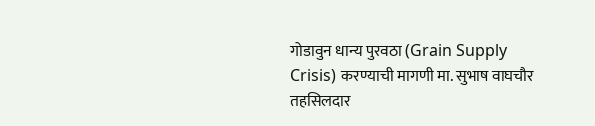गोडावुन धान्य पुरवठा (Grain Supply Crisis) करण्याची मागणी मा. सुभाष वाघचौर तहसिलदार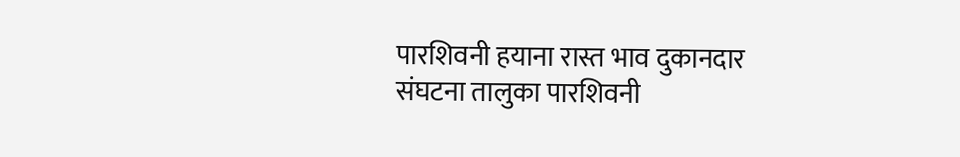पारशिवनी हयाना रास्त भाव दुकानदार संघटना तालुका पारशिवनी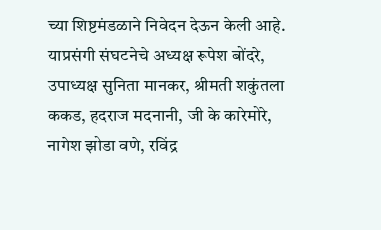च्या शिष्टमंडळाने निवेदन देऊन केली आहे. याप्रसंगी संघटनेचे अध्यक्ष रूपेश बोंदरे, उपाध्यक्ष सुनिता मानकर, श्रीमती शकुंतला ककड, हदराज मदनानी, जी के कारेमोरे, नागेश झोडा वणे, रविंद्र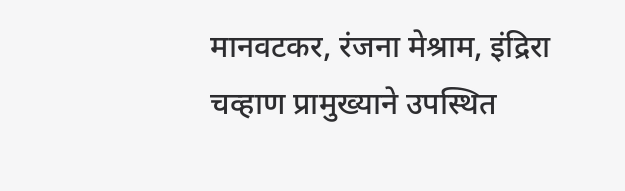मानवटकर, रंजना मेश्राम, इंद्रिरा चव्हाण प्रामुख्याने उपस्थित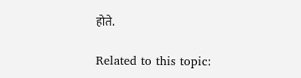होते.

Related to this topic: